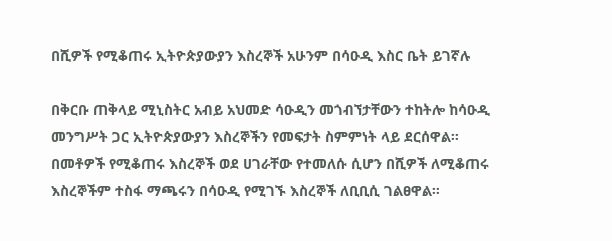በሺዎች የሚቆጠሩ ኢትዮጵያውያን እስረኞች አሁንም በሳዑዲ እስር ቤት ይገኛሉ

በቅርቡ ጠቅላይ ሚኒስትር አብይ አህመድ ሳዑዲን መጎብኘታቸውን ተከትሎ ከሳዑዲ መንግሥት ጋር ኢትዮጵያውያን እስረኞችን የመፍታት ስምምነት ላይ ደርሰዋል። በመቶዎች የሚቆጠሩ እስረኞች ወደ ሀገራቸው የተመለሱ ሲሆን በሺዎች ለሚቆጠሩ እስረኞችም ተስፋ ማጫሩን በሳዑዲ የሚገኙ እስረኞች ለቢቢሲ ገልፀዋል።